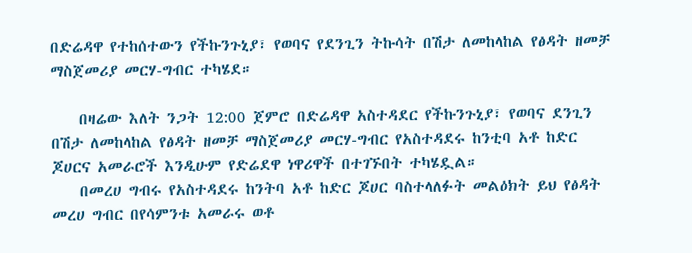በድሬዳዋ የተከሰተውን የችኩንጉኒያ፣ የወባና የደንጊን ትኩሳት በሽታ ለመከላከል የፅዳት ዘመቻ ማስጀመሪያ መርሃ-ግብር ተካሄደ።

    በዛሬው እለት ንጋት 12:00 ጀምሮ በድሬዳዋ አስተዳደር የችኩንጉኒያ፣ የወባና ደንጊን በሽታ ለመከላከል የፅዳት ዘመቻ ማስጀመሪያ መርሃ-ግብር የአስተዳደሩ ከንቲባ አቶ ከድር ጆሀርና አመራሮች እንዲሁም የድሬደዋ ነዋሪዋች በተገኙበት ተካሄዷል።
    በመረሀ ግብሩ የአስተዳደሩ ከንትባ አቶ ከድር ጆሀር ባስተላለፉት መልዕክት ይህ የፅዳት መረሀ ግብር በየሳምንቱ አመራሩ ወቶ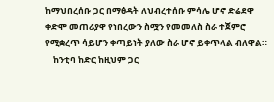ከማህበረሰቡ ጋር በማፅዳት ለህብረተሰቡ ምሳሌ ሆኖ ድሬደዋ ቀድሞ መጠሪያዋ የነበረውን ስሟን የመመለስ ስራ ተጀምሮ የሚቋረጥ ሳይሆን ቀጣይነት ያለው ስራ ሆኖ ይቀጥላል ብለዋል።
    ከንቲባ ከድር ከዚህም ጋር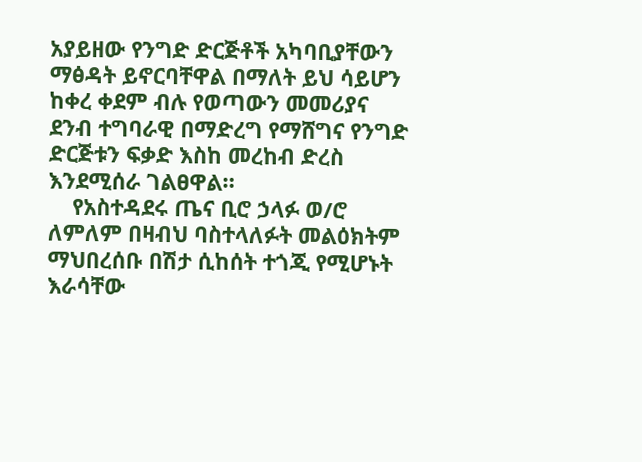አያይዘው የንግድ ድርጅቶች አካባቢያቸውን ማፅዳት ይኖርባቸዋል በማለት ይህ ሳይሆን ከቀረ ቀደም ብሉ የወጣውን መመሪያና ደንብ ተግባራዊ በማድረግ የማሸግና የንግድ ድርጅቱን ፍቃድ እስከ መረከብ ድረስ እንደሚሰራ ገልፀዋል።
    የአስተዳደሩ ጤና ቢሮ ኃላፉ ወ/ሮ ለምለም በዛብህ ባስተላለፉት መልዕክትም ማህበረሰቡ በሽታ ሲከሰት ተጎጂ የሚሆኑት እራሳቸው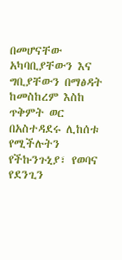በመሆናቸው አካባቢያቸውን እና ግቢያቸውን በማፅዳት ከመስከረም እስከ ጥቅምት ወር በአስተዳደሩ ሊከሰቱ የሚችሉትን የችኩንጉኒያ፣ የወባና የደንጊን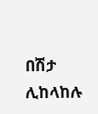በሽታ ሊከላከሉ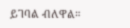ይገባል ብለዋል።